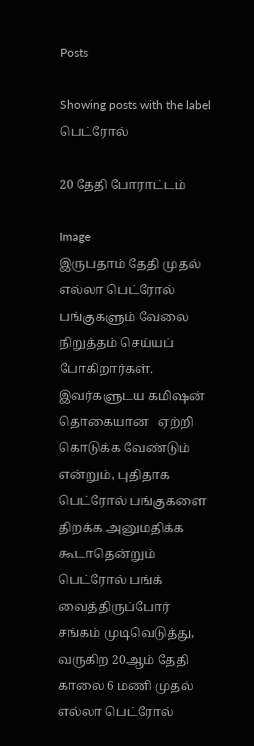Posts

Showing posts with the label பெட்ரோல்

20 தேதி போராட்டம்

Image
இருபதாம் தேதி முதல் எல்லா பெட்ரோல் பங்குகளும் வேலை நிறுத்தம் செய்யப் போகிறார்கள். இவர்களுடய கமிஷன் தொகையான   ஏற்றி கொடுக்க வேண்டும் என்றும், புதிதாக பெட்ரோல் பங்குகளை திறக்க அனுமதிக்க கூடாதென்றும் பெட்ரோல் பங்க் வைத்திருப்போர் சங்கம் முடிவெடுத்து, வருகிற 20ஆம் தேதி காலை 6 மணி முதல் எல்லா பெட்ரோல்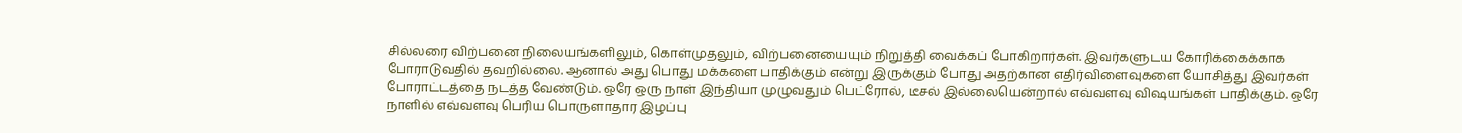சில்லரை விற்பனை நிலையங்களிலும், கொள்முதலும், விற்பனையையும் நிறுத்தி வைக்கப் போகிறார்கள். இவர்களுடய கோரிக்கைக்காக போராடுவதில் தவறில்லை. ஆனால் அது பொது மக்களை பாதிக்கும் என்று இருக்கும் போது அதற்கான எதிர்விளைவுகளை யோசித்து இவர்கள் போராட்டத்தை நடத்த வேண்டும். ஒரே ஒரு நாள் இந்தியா முழுவதும் பெட்ரோல், டீசல் இல்லையென்றால் எவ்வளவு விஷயங்கள் பாதிக்கும். ஒரே நாளில் எவ்வளவு பெரிய பொருளாதார இழப்பு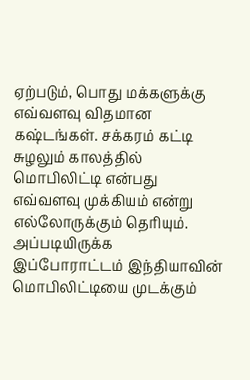ஏற்படும், பொது மக்களுக்கு எவ்வளவு விதமான கஷ்டங்கள். சக்கரம் கட்டி சுழலும் காலத்தில் மொபிலிட்டி என்பது எவ்வளவு முக்கியம் என்று எல்லோருக்கும் தெரியும். அப்படியிருக்க இப்போராட்டம் இந்தியாவின் மொபிலிட்டியை முடக்கும்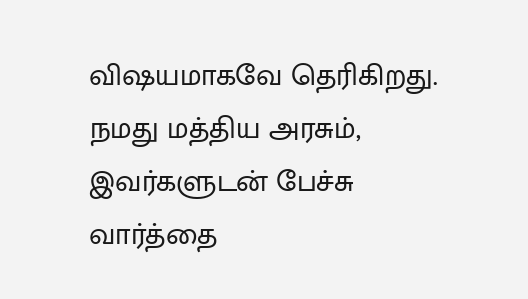விஷயமாகவே தெரிகிறது. நமது மத்திய அரசும், இவர்களுடன் பேச்சு வார்த்தை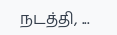நடத்தி, ...